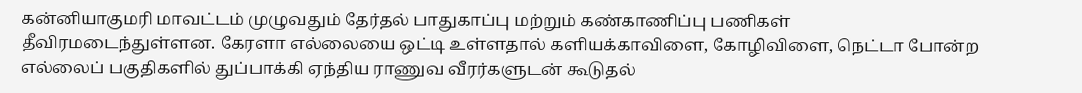கன்னியாகுமரி மாவட்டம் முழுவதும் தேர்தல் பாதுகாப்பு மற்றும் கண்காணிப்பு பணிகள் தீவிரமடைந்துள்ளன. கேரளா எல்லையை ஒட்டி உள்ளதால் களியக்காவிளை, கோழிவிளை, நெட்டா போன்ற எல்லைப் பகுதிகளில் துப்பாக்கி ஏந்திய ராணுவ வீரர்களுடன் கூடுதல்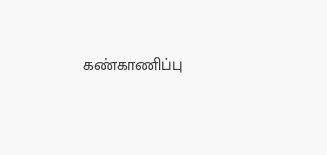கண்காணிப்பு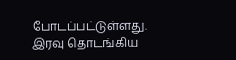போடப்பட்டுள்ளது. இரவு தொடங்கிய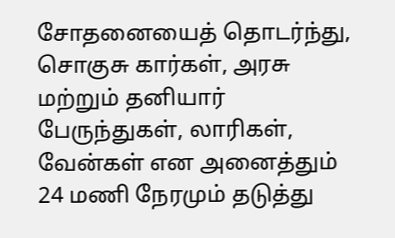சோதனையைத் தொடர்ந்து, சொகுசு கார்கள், அரசு மற்றும் தனியார் பேருந்துகள், லாரிகள், வேன்கள் என அனைத்தும் 24 மணி நேரமும் தடுத்து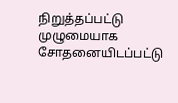நிறுத்தப்பட்டு முழுமையாக சோதனையிடப்பட்டு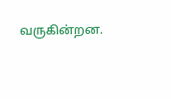வருகின்றன.